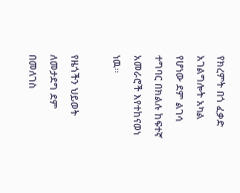የክረምት በጎ ፈቃድ አገልግሎት አካል የሆነው ደም ልገሳ ተግባር በክልሉ ከፍተኛ አመራሮች እየተከናወነ ነዉ።

የዜጎችን ህይወት ለመታደግ ደም በመለገስ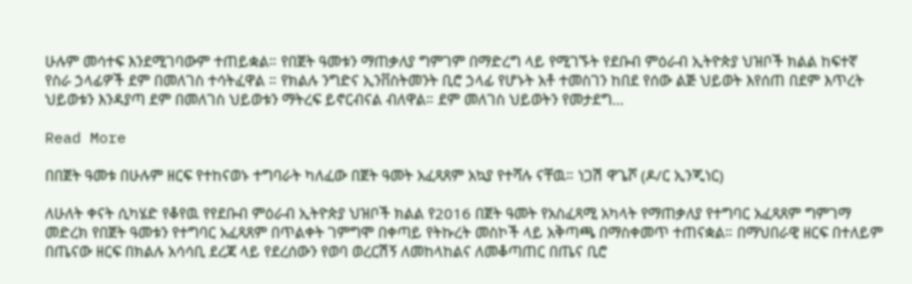ሁሉም መሳተፍ እንደሚገባውም ተጠይቋል። የበጀት ዓመቱን ማጠቃለያ ግምገም በማድረግ ላይ የሚገኙት የደቡብ ምዕራብ ኢትዮጵያ ህዝቦች ክልል ከፍተኛ የስራ ኃላፊዎች ደም በመለገስ ተሳትፈዋል ። የክልሉ ንግድና ኢንቨስትመንት ቢሮ ኃላፊ የሆኑት አቶ ተመስገን ከበደ የሰው ልጅ ህይወት እየሰጠ በደም እጥረት ህይወቱን እንዳያጣ ደም በመለገስ ህይወቱን ማትረፍ ይኖርብናል ብለዋል። ደም መለገስ ህይወትን የመታደግ…

Read More

በበጀት ዓመቱ በሁሉም ዘርፍ የተከናወኑ ተግባራት ካለፈው በጀት ዓመት አፈጻጸም አኳያ የተሻሉ ናቸዉ። ነጋሽ ዋጌሾ (ዶ/ር ኢንጂነር)

ለሁለት ቀናት ሲካሄድ የቆየዉ የየደቡብ ምዕራብ ኢትዮጵያ ህዝቦች ክልል የ2016 በጀት ዓመት የአስፈጻሚ አካላት የማጠቃለያ የተግባር አፈጻጸም ግምገማ መድረክ የበጀት ዓመቱን የተግባር አፈጻጸም በጥልቀት ገምግሞ በቀጣይ የትኩረት መስኮች ላይ አቅጣጫ በማስቀመጥ ተጠናቋል። በማህበራዊ ዘርፍ በተለይም በጤናው ዘርፍ በክልሉ አሳሳቢ ደረጃ ላይ የደረሰውን የወባ ወረርሽኝ ለመከላከልና ለመቆጣጠር በጤና ቢሮ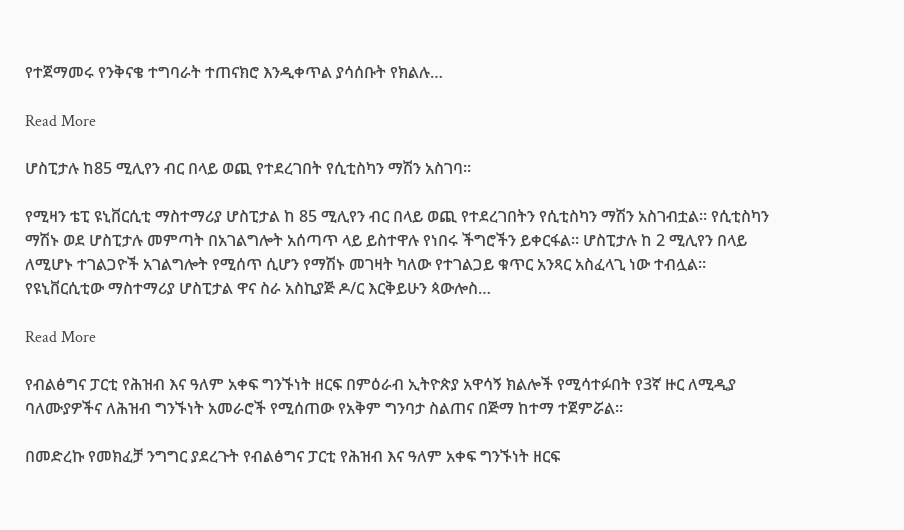የተጀማመሩ የንቅናቄ ተግባራት ተጠናክሮ እንዲቀጥል ያሳሰቡት የክልሉ…

Read More

ሆስፒታሉ ከ85 ሚሊየን ብር በላይ ወጪ የተደረገበት የሲቲስካን ማሽን አስገባ።

የሚዛን ቴፒ ዩኒቨርሲቲ ማስተማሪያ ሆስፒታል ከ 85 ሚሊየን ብር በላይ ወጪ የተደረገበትን የሲቲስካን ማሽን አስገብቷል። የሲቲስካን ማሽኑ ወደ ሆስፒታሉ መምጣት በአገልግሎት አሰጣጥ ላይ ይስተዋሉ የነበሩ ችግሮችን ይቀርፋል። ሆስፒታሉ ከ 2 ሚሊየን በላይ ለሚሆኑ ተገልጋዮች አገልግሎት የሚሰጥ ሲሆን የማሽኑ መገዛት ካለው የተገልጋይ ቁጥር አንጻር አስፈላጊ ነው ተብሏል። የዩኒቨርሲቲው ማስተማሪያ ሆስፒታል ዋና ስራ አስኪያጅ ዶ/ር እርቅይሁን ጳውሎስ…

Read More

የብልፅግና ፓርቲ የሕዝብ እና ዓለም አቀፍ ግንኙነት ዘርፍ በምዕራብ ኢትዮጵያ አዋሳኝ ክልሎች የሚሳተፉበት የ3ኛ ዙር ለሚዲያ ባለሙያዎችና ለሕዝብ ግንኙነት አመራሮች የሚሰጠው የአቅም ግንባታ ስልጠና በጅማ ከተማ ተጀምሯል፡፡

በመድረኩ የመክፈቻ ንግግር ያደረጉት የብልፅግና ፓርቲ የሕዝብ እና ዓለም አቀፍ ግንኙነት ዘርፍ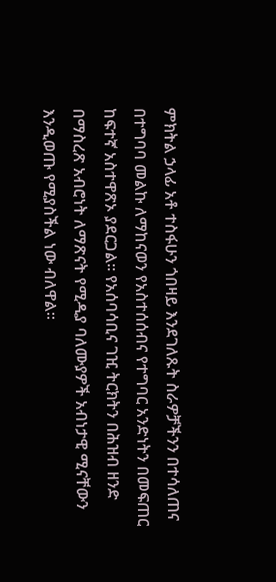ምክትል ኃላፊ አቶ ተስፋሁን ጎበዛይ እንደገለጹት ስራዎቻችንን በተሳለጠና በተግባባ መልኩ ለማከናወን የአስተሰሰብና የተግባር አንድነትን በመፍጠር ከፍተኛ አስተዋጽኦ ያደርጋል፡፡ የአሰባሳቢና ገዢ ትርክትን በሕዝብ ዘንድ በማስረጽ አብሮነት ለማጽናት የሚዲያ ባለሙያዎች አብነታዊ ሚናቸውን እንዲወጡ የሚያስችል ነው ብለዋል፡፡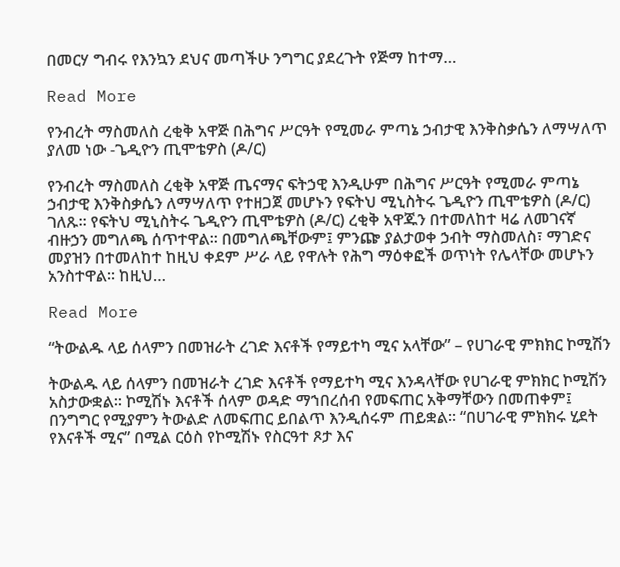በመርሃ ግብሩ የእንኳን ደህና መጣችሁ ንግግር ያደረጉት የጅማ ከተማ…

Read More

የንብረት ማስመለስ ረቂቅ አዋጅ በሕግና ሥርዓት የሚመራ ምጣኔ ኃብታዊ እንቅስቃሴን ለማሣለጥ ያለመ ነው -ጌዲዮን ጢሞቴዎስ (ዶ/ር)

የንብረት ማስመለስ ረቂቅ አዋጅ ጤናማና ፍትኃዊ እንዲሁም በሕግና ሥርዓት የሚመራ ምጣኔ ኃብታዊ እንቅስቃሴን ለማሣለጥ የተዘጋጀ መሆኑን የፍትህ ሚኒስትሩ ጌዲዮን ጢሞቴዎስ (ዶ/ር) ገለጹ። የፍትህ ሚኒስትሩ ጌዲዮን ጢሞቴዎስ (ዶ/ር) ረቂቅ አዋጁን በተመለከተ ዛሬ ለመገናኛ ብዙኃን መግለጫ ሰጥተዋል። በመግለጫቸውም፤ ምንጬ ያልታወቀ ኃብት ማስመለስ፣ ማገድና መያዝን በተመለከተ ከዚህ ቀደም ሥራ ላይ የዋሉት የሕግ ማዕቀፎች ወጥነት የሌላቸው መሆኑን አንስተዋል፡፡ ከዚህ…

Read More

“ትውልዱ ላይ ሰላምን በመዝራት ረገድ እናቶች የማይተካ ሚና አላቸው” – የሀገራዊ ምክክር ኮሚሽን

ትውልዱ ላይ ሰላምን በመዝራት ረገድ እናቶች የማይተካ ሚና እንዳላቸው የሀገራዊ ምክክር ኮሚሽን አስታውቋል፡፡ ኮሚሽኑ እናቶች ሰላም ወዳድ ማኀበረሰብ የመፍጠር አቅማቸውን በመጠቀም፤ በንግግር የሚያምን ትውልድ ለመፍጠር ይበልጥ እንዲሰሩም ጠይቋል፡፡ “በሀገራዊ ምክክሩ ሂደት የእናቶች ሚና” በሚል ርዕስ የኮሚሽኑ የስርዓተ ጾታ እና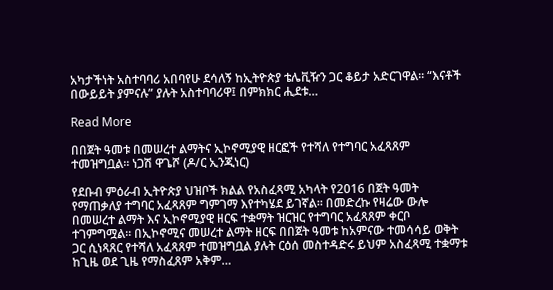አካታችነት አስተባባሪ አበባየሁ ደሳለኝ ከኢትዮጵያ ቴሌቪዥን ጋር ቆይታ አድርገዋል፡፡ “እናቶች በውይይት ያምናሉ” ያሉት አስተባባሪዋ፤ በምክክር ሒደቱ…

Read More

በበጀት ዓመቱ በመሠረተ ልማትና ኢኮኖሚያዊ ዘርፎች የተሻለ የተግባር አፈጻጸም ተመዝግቧል። ነጋሽ ዋጌሾ (ዶ/ር ኢንጂነር)

የደቡብ ምዕራብ ኢትዮጵያ ህዝቦች ክልል የአስፈጻሚ አካላት የ2016 በጀት ዓመት የማጠቃለያ ተግባር አፈጻጸም ግምገማ እየተካሄደ ይገኛል። በመድረኩ የዛሬው ውሎ በመሠረተ ልማት እና ኢኮኖሚያዊ ዘርፍ ተቋማት ዝርዝር የተግባር አፈጻጸም ቀርቦ ተገምግሟል። በኢኮኖሚና መሠረተ ልማት ዘርፍ በበጀት ዓመቱ ከአምናው ተመሳሳይ ወቅት ጋር ሲነጻጸር የተሻለ አፈጻጸም ተመዝግቧል ያሉት ርዕሰ መስተዳድሩ ይህም አስፈጻሚ ተቋማቱ ከጊዜ ወደ ጊዜ የማስፈጸም አቅም…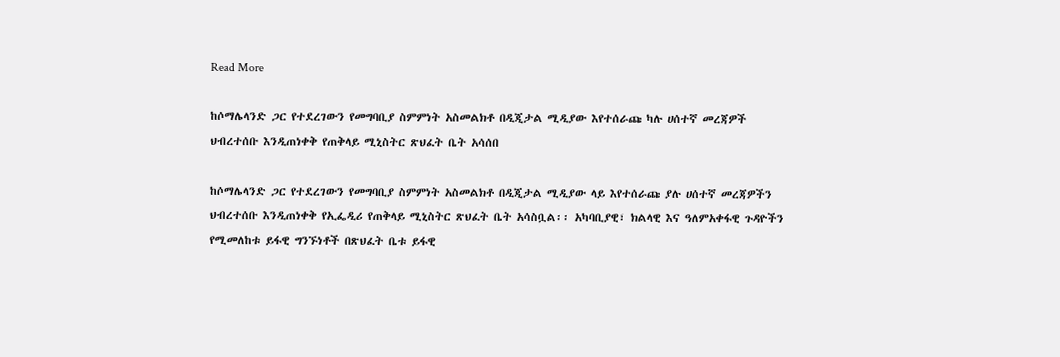Read More

ከሶማሌላንድ ጋር የተደረገውን የመግባቢያ ስምምነት አስመልክቶ በዲጂታል ሚዲያው እየተሰራጩ ካሉ ሀሰተኛ መረጃዎች ህብረተሰቡ እንዲጠነቀቅ የጠቅላይ ሚኒስትር ጽህፈት ቤት አሳሰበ

ከሶማሌላንድ ጋር የተደረገውን የመግባቢያ ስምምነት አስመልክቶ በዲጂታል ሚዲያው ላይ እየተሰራጩ ያሉ ሀሰተኛ መረጃዎችን ህብረተሰቡ እንዲጠነቀቅ የኢፌዲሪ የጠቅላይ ሚኒስትር ጽህፈት ቤት አሳስቧል፡፡ አካባቢያዊ፣ ክልላዊ እና ዓለምአቀፋዊ ጉዳዮችን የሚመለከቱ ይፋዊ ግንኙነቶች በጽህፈት ቤቱ ይፋዊ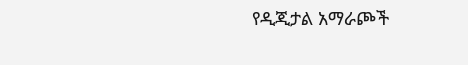የዲጂታል አማራጮች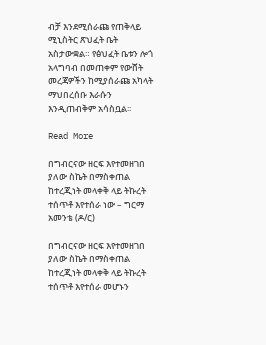ብቻ እንደሚሰራጩ የጠቅላይ ሚኒስትር ጽህፈት ቤት አስታውቋል። የፅህፈት ቤቱን ሎጎ አላግባብ በመጠቀም የውሸት መረጃዎችን ከሚያሰራጩ አካላት ማህበረሰቡ እራሱን እንዲጠብቅም አሳስቧል፡፡

Read More

በግብርናው ዘርፍ እየተመዘገበ ያለው ስኬት በማስቀጠል ከተረጂነት መላቀቅ ላይ ትኩረት ተሰጥቶ እየተሰራ ነው – ግርማ አመንቴ (ዶ/ር)

በግብርናው ዘርፍ እየተመዘገበ ያለው ስኬት በማስቀጠል ከተረጂነት መላቀቅ ላይ ትኩረት ተሰጥቶ እየተሰራ መሆኑን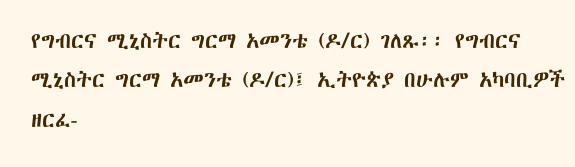የግብርና ሚኒስትር ግርማ አመንቴ (ዶ/ር) ገለጹ፡፡ የግብርና ሚኒስትር ግርማ አመንቴ (ዶ/ር)፤ ኢትዮጵያ በሁሉም አካባቢዎች ዘርፈ-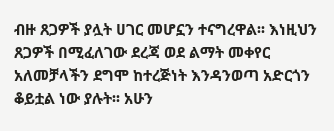ብዙ ጸጋዎች ያሏት ሀገር መሆኗን ተናግረዋል፡፡ እነዚህን ጸጋዎች በሚፈለገው ደረጃ ወደ ልማት መቀየር አለመቻላችን ደግሞ ከተረጅነት እንዳንወጣ አድርጎን ቆይቷል ነው ያሉት፡፡ አሁን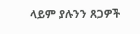ላይም ያሉንን ጸጋዎች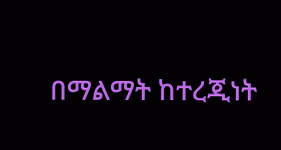በማልማት ከተረጂነት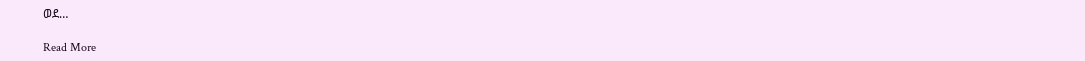ወደ…

Read More